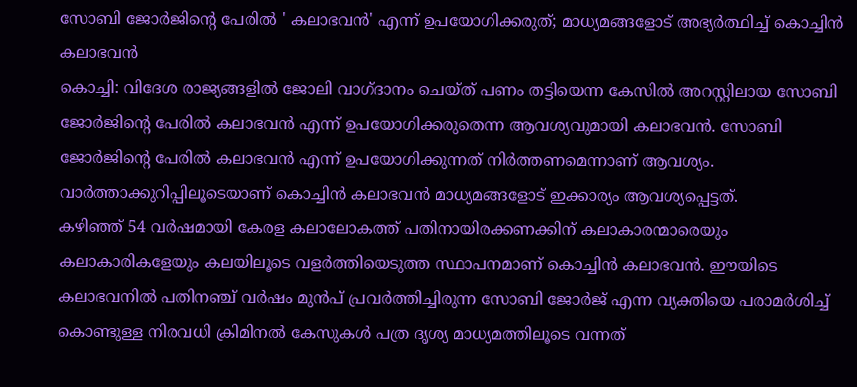സോബി ജോർജിന്റെ പേരിൽ ' കലാഭവൻ' എന്ന് ഉപയോഗിക്കരുത്; മാധ്യമങ്ങളോട് അഭ്യർത്ഥിച്ച് കൊച്ചിൻ കലാഭവൻ
കൊച്ചി: വിദേശ രാജ്യങ്ങളിൽ ജോലി വാഗ്ദാനം ചെയ്ത് പണം തട്ടിയെന്ന കേസിൽ അറസ്റ്റിലായ സോബി ജോർജിന്റെ പേരിൽ കലാഭവൻ എന്ന് ഉപയോഗിക്കരുതെന്ന ആവശ്യവുമായി കലാഭവൻ. സോബി ജോർജിന്റെ പേരിൽ കലാഭവൻ എന്ന് ഉപയോഗിക്കുന്നത് നിർത്തണമെന്നാണ് ആവശ്യം. വാർത്താക്കുറിപ്പിലൂടെയാണ് കൊച്ചിൻ കലാഭവൻ മാധ്യമങ്ങളോട് ഇക്കാര്യം ആവശ്യപ്പെട്ടത്.
കഴിഞ്ഞ് 54 വർഷമായി കേരള കലാലോകത്ത് പതിനായിരക്കണക്കിന് കലാകാരന്മാരെയും കലാകാരികളേയും കലയിലൂടെ വളർത്തിയെടുത്ത സ്ഥാപനമാണ് കൊച്ചിൻ കലാഭവൻ. ഈയിടെ കലാഭവനിൽ പതിനഞ്ച് വർഷം മുൻപ് പ്രവർത്തിച്ചിരുന്ന സോബി ജോർജ് എന്ന വ്യക്തിയെ പരാമർശിച്ച് കൊണ്ടുള്ള നിരവധി ക്രിമിനൽ കേസുകൾ പത്ര ദൃശ്യ മാധ്യമത്തിലൂടെ വന്നത്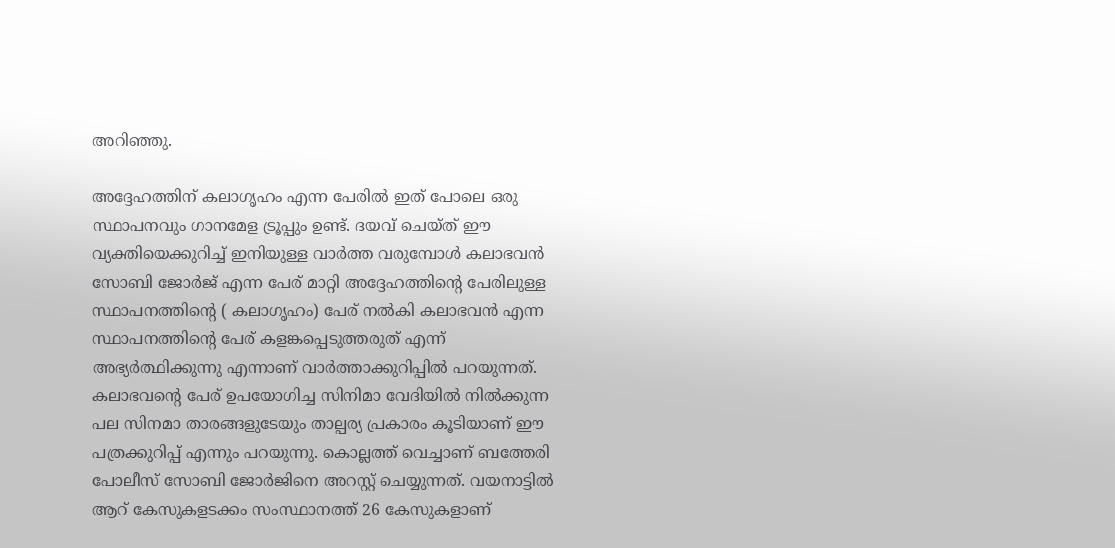അറിഞ്ഞു.

അദ്ദേഹത്തിന് കലാഗൃഹം എന്ന പേരിൽ ഇത് പോലെ ഒരു സ്ഥാപനവും ഗാനമേള ട്രൂപ്പും ഉണ്ട്. ദയവ് ചെയ്ത് ഈ വ്യക്തിയെക്കുറിച്ച് ഇനിയുള്ള വാർത്ത വരുമ്പോൾ കലാഭവൻ സോബി ജോർജ് എന്ന പേര് മാറ്റി അദ്ദേഹത്തിന്റെ പേരിലുള്ള സ്ഥാപനത്തിന്റെ ( കലാഗൃഹം) പേര് നൽകി കലാഭവൻ എന്ന സ്ഥാപനത്തിന്റെ പേര് കളങ്കപ്പെടുത്തരുത് എന്ന് അഭ്യർത്ഥിക്കുന്നു എന്നാണ് വാർത്താക്കുറിപ്പിൽ പറയുന്നത്.
കലാഭവന്റെ പേര് ഉപയോഗിച്ച സിനിമാ വേദിയിൽ നിൽക്കുന്ന പല സിനമാ താരങ്ങളുടേയും താല്പര്യ പ്രകാരം കൂടിയാണ് ഈ പത്രക്കുറിപ്പ് എന്നും പറയുന്നു. കൊല്ലത്ത് വെച്ചാണ് ബത്തേരി പോലീസ് സോബി ജോർജിനെ അറസ്റ്റ് ചെയ്യുന്നത്. വയനാട്ടിൽ ആറ് കേസുകളടക്കം സംസ്ഥാനത്ത് 26 കേസുകളാണ്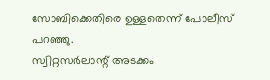സോബിക്കെതിരെ ഉള്ളതെന്ന് പോലീസ് പറഞ്ഞു.
സ്വിറ്റസർലാന്റ് അടക്കം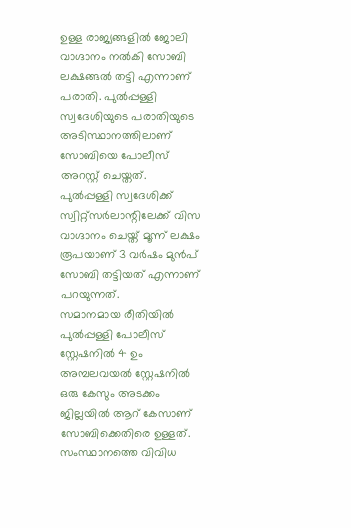ഉള്ള രാജ്യങ്ങളിൽ ജോലി വാഗ്ദാനം നൽകി സോബി ലക്ഷങ്ങൽ തട്ടി എന്നാണ് പരാതി. പുൽപ്പള്ളി സ്വദേശിയുടെ പരാതിയുടെ അടിസ്ഥാനത്തിലാണ് സോബിയെ പോലീസ് അറസ്റ്റ് ചെയ്തത്. പുൽപ്പള്ളി സ്വദേശിക്ക് സ്വിറ്റ്സർലാന്റിലേക്ക് വിസ വാഗ്ദാനം ചെയ്ത് മൂന്ന് ലക്ഷം രൂപയാണ് 3 വർഷം മുൻപ് സോബി തട്ടിയത് എന്നാണ് പറയുന്നത്.
സമാനമായ രീതിയിൽ പുൽപ്പള്ളി പോലീസ് സ്റ്റേഷനിൽ 4 ഉം അമ്പലവയൽ സ്റ്റേഷനിൽ ഒരു കേസും അടക്കം ജില്ലയിൽ ആറ് കേസാണ് സോബിക്കെതിരെ ഉള്ളത്. സംസ്ഥാനത്തെ വിവിധ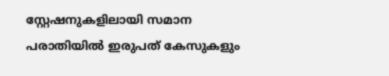സ്റ്റേഷനുകളിലായി സമാന പരാതിയിൽ ഇരുപത് കേസുകളും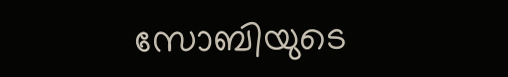സോബിയുടെ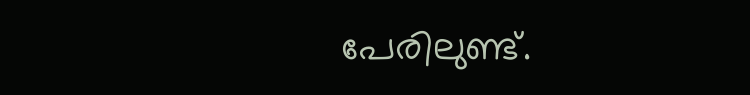പേരിലുണ്ട്.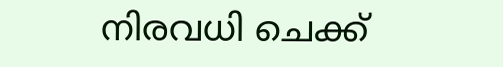നിരവധി ചെക്ക്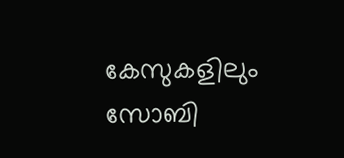കേസുകളിലും സോബി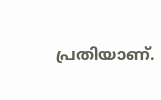പ്രതിയാണ്.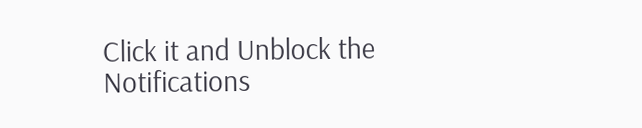Click it and Unblock the Notifications